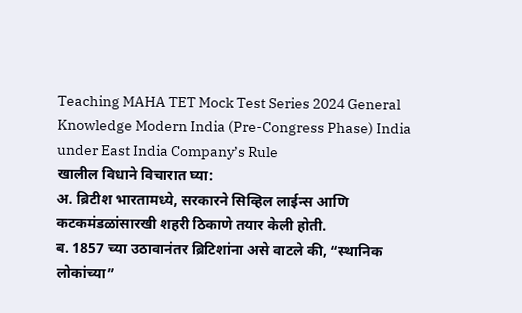Teaching MAHA TET Mock Test Series 2024 General Knowledge Modern India (Pre-Congress Phase) India under East India Company’s Rule
खालील विधाने विचारात घ्या:
अ. ब्रिटीश भारतामध्ये, सरकारने सिव्हिल लाईन्स आणि कटकमंडळांसारखी शहरी ठिकाणे तयार केली होती.
ब. 1857 च्या उठावानंतर ब्रिटिशांना असे वाटले की, “स्थानिक लोकांच्या”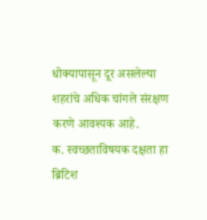धोक्यापासून दूर असलेल्या शहरांचे अधिक चांगले संरक्षण करणे आवश्यक आहे.
क. स्वच्छताविषयक दक्षता हा ब्रिटिश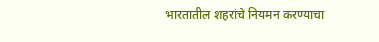भारतातील शहरांचे नियमन करण्याचा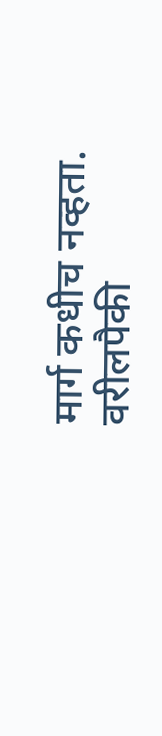मार्ग कधीच नव्हता.
वरीलपैकी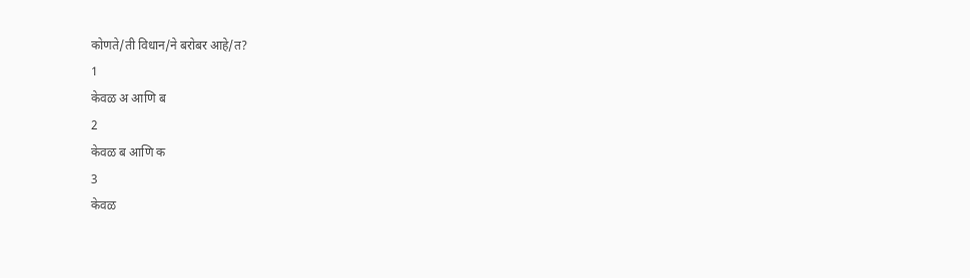कोणते/ती विधान/ने बरोबर आहे/त?
1
केवळ अ आणि ब
2
केवळ ब आणि क
3
केवळ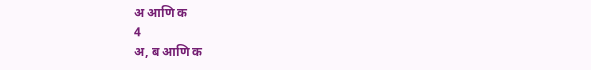अ आणि क
4
अ, ब आणि क